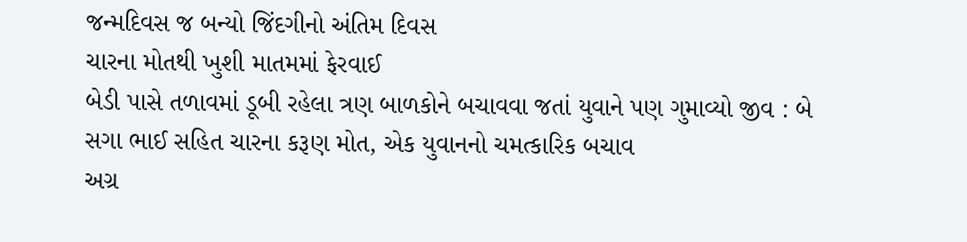જન્મદિવસ જ બન્યો જિંદગીનો અંતિમ દિવસ
ચારના મોતથી ખુશી માતમમાં ફેરવાઈ
બેડી પાસે તળાવમાં ડૂબી રહેલા ત્રણ બાળકોને બચાવવા જતાં યુવાને પણ ગુમાવ્યો જીવ : બે સગા ભાઈ સહિત ચારના કરૂણ મોત, એક યુવાનનો ચમત્કારિક બચાવ
અગ્ર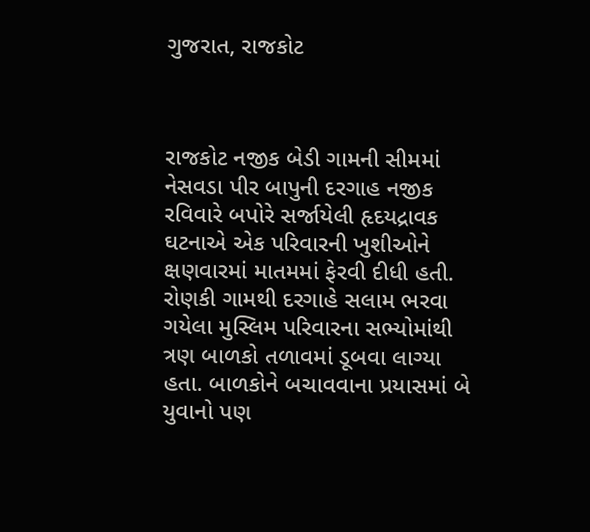ગુજરાત, રાજકોટ



રાજકોટ નજીક બેડી ગામની સીમમાં નેસવડા પીર બાપુની દરગાહ નજીક રવિવારે બપોરે સર્જાયેલી હૃદયદ્રાવક ઘટનાએ એક પરિવારની ખુશીઓને ક્ષણવારમાં માતમમાં ફેરવી દીધી હતી. રોણકી ગામથી દરગાહે સલામ ભરવા ગયેલા મુસ્લિમ પરિવારના સભ્યોમાંથી ત્રણ બાળકો તળાવમાં ડૂબવા લાગ્યા હતા. બાળકોને બચાવવાના પ્રયાસમાં બે યુવાનો પણ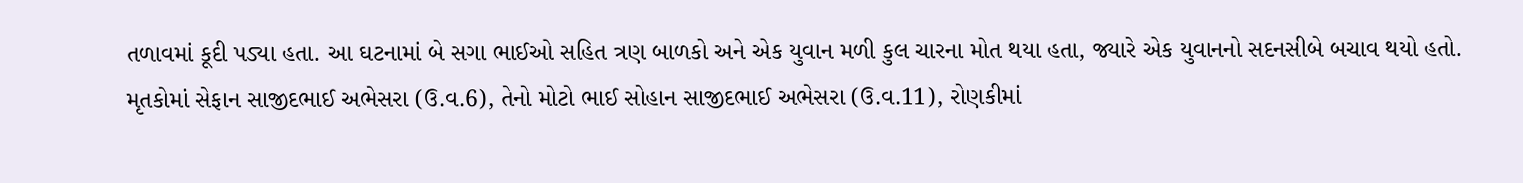તળાવમાં કૂદી પડ્યા હતા. આ ઘટનામાં બે સગા ભાઈઓ સહિત ત્રણ બાળકો અને એક યુવાન મળી કુલ ચારના મોત થયા હતા, જ્યારે એક યુવાનનો સદનસીબે બચાવ થયો હતો.
મૃતકોમાં સેફાન સાજીદભાઈ અભેસરા (ઉ.વ.6), તેનો મોટો ભાઈ સોહાન સાજીદભાઈ અભેસરા (ઉ.વ.11), રોણકીમાં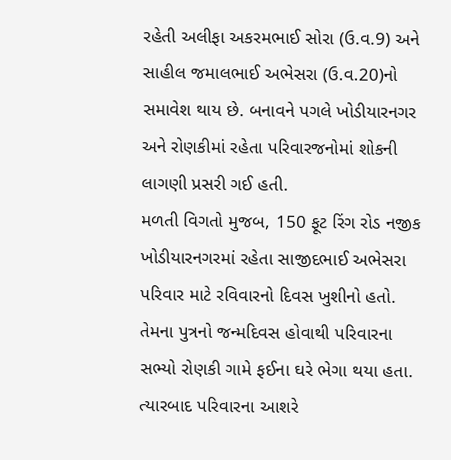રહેતી અલીફા અકરમભાઈ સોરા (ઉ.વ.9) અને સાહીલ જમાલભાઈ અભેસરા (ઉ.વ.20)નો સમાવેશ થાય છે. બનાવને પગલે ખોડીયારનગર અને રોણકીમાં રહેતા પરિવારજનોમાં શોકની લાગણી પ્રસરી ગઈ હતી.
મળતી વિગતો મુજબ, 150 ફૂટ રિંગ રોડ નજીક ખોડીયારનગરમાં રહેતા સાજીદભાઈ અભેસરા પરિવાર માટે રવિવારનો દિવસ ખુશીનો હતો. તેમના પુત્રનો જન્મદિવસ હોવાથી પરિવારના સભ્યો રોણકી ગામે ફઈના ઘરે ભેગા થયા હતા. ત્યારબાદ પરિવારના આશરે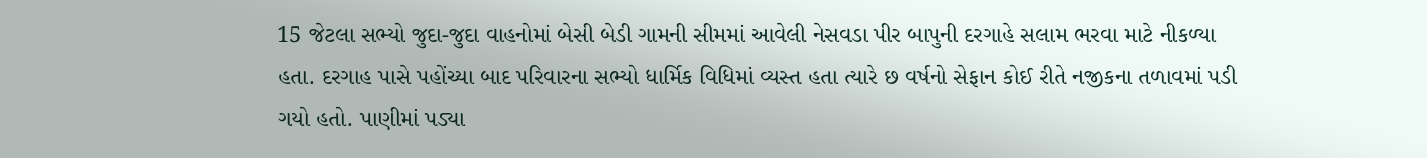15 જેટલા સભ્યો જુદા-જુદા વાહનોમાં બેસી બેડી ગામની સીમમાં આવેલી નેસવડા પીર બાપુની દરગાહે સલામ ભરવા માટે નીકળ્યા હતા. દરગાહ પાસે પહોંચ્યા બાદ પરિવારના સભ્યો ધાર્મિક વિધિમાં વ્યસ્ત હતા ત્યારે છ વર્ષનો સેફાન કોઈ રીતે નજીકના તળાવમાં પડી ગયો હતો. પાણીમાં પડ્યા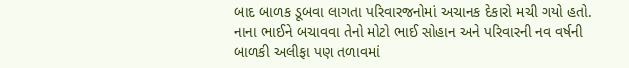બાદ બાળક ડૂબવા લાગતા પરિવારજનોમાં અચાનક દેકારો મચી ગયો હતો. નાના ભાઈને બચાવવા તેનો મોટો ભાઈ સોહાન અને પરિવારની નવ વર્ષની બાળકી અલીફા પણ તળાવમાં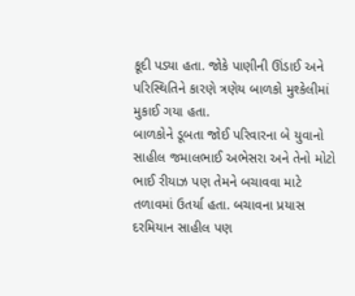કૂદી પડ્યા હતા. જોકે પાણીની ઊંડાઈ અને પરિસ્થિતિને કારણે ત્રણેય બાળકો મુશ્કેલીમાં મુકાઈ ગયા હતા.
બાળકોને ડૂબતા જોઈ પરિવારના બે યુવાનો સાહીલ જમાલભાઈ અભેસરા અને તેનો મોટો ભાઈ રીયાઝ પણ તેમને બચાવવા માટે તળાવમાં ઉતર્યા હતા. બચાવના પ્રયાસ દરમિયાન સાહીલ પણ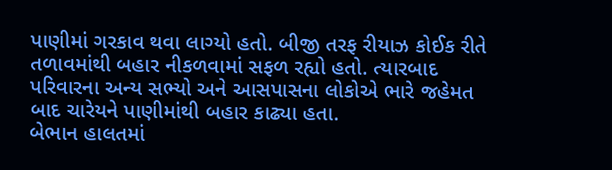પાણીમાં ગરકાવ થવા લાગ્યો હતો. બીજી તરફ રીયાઝ કોઈક રીતે તળાવમાંથી બહાર નીકળવામાં સફળ રહ્યો હતો. ત્યારબાદ પરિવારના અન્ય સભ્યો અને આસપાસના લોકોએ ભારે જહેમત બાદ ચારેયને પાણીમાંથી બહાર કાઢ્યા હતા.
બેભાન હાલતમાં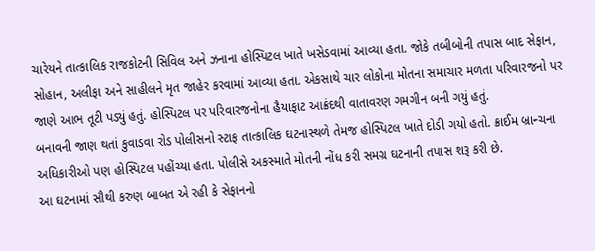ચારેયને તાત્કાલિક રાજકોટની સિવિલ અને ઝનાના હોસ્પિટલ ખાતે ખસેડવામાં આવ્યા હતા. જોકે તબીબોની તપાસ બાદ સેફાન, સોહાન, અલીફા અને સાહીલને મૃત જાહેર કરવામાં આવ્યા હતા. એકસાથે ચાર લોકોના મોતના સમાચાર મળતા પરિવારજનો પર જાણે આભ તૂટી પડ્યું હતું. હોસ્પિટલ પર પરિવારજનોના હૈયાફાટ આક્રંદથી વાતાવરણ ગમગીન બની ગયું હતું.
બનાવની જાણ થતાં કુવાડવા રોડ પોલીસનો સ્ટાફ તાત્કાલિક ઘટનાસ્થળે તેમજ હોસ્પિટલ ખાતે દોડી ગયો હતો. ક્રાઈમ બ્રાન્ચના અધિકારીઓ પણ હોસ્પિટલ પહોંચ્યા હતા. પોલીસે અકસ્માતે મોતની નોંધ કરી સમગ્ર ઘટનાની તપાસ શરૂ કરી છે.
આ ઘટનામાં સૌથી કરુણ બાબત એ રહી કે સેફાનનો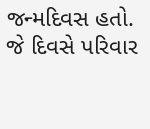જન્મદિવસ હતો. જે દિવસે પરિવાર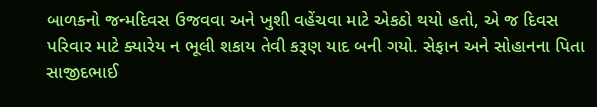બાળકનો જન્મદિવસ ઉજવવા અને ખુશી વહેંચવા માટે એકઠો થયો હતો, એ જ દિવસ પરિવાર માટે ક્યારેય ન ભૂલી શકાય તેવી કરૂણ યાદ બની ગયો. સેફાન અને સોહાનના પિતા સાજીદભાઈ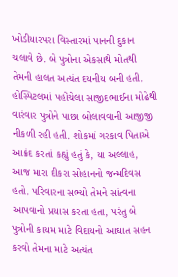ખોડીયારપરા વિસ્તારમાં પાનની દુકાન ચલાવે છે. બે પુત્રોના એકસાથે મોતથી તેમની હાલત અત્યંત દયનીય બની હતી.
હોસ્પિટલમાં પહોંચેલા સાજીદભાઈના મોઢેથી વારંવાર પુત્રોને પાછા બોલાવવાની આજીજી નીકળી રહી હતી. શોકમાં ગરકાવ પિતાએ આક્રંદ કરતાં કહ્યું હતું કે, યા અલ્લાહ, આજ મારા દીકરા સોહાનનો જન્મદિવસ હતો. પરિવારના સભ્યો તેમને સાંત્વના આપવાનો પ્રયાસ કરતા હતા, પરંતુ બે પુત્રોની કાયમ માટે વિદાયનો આઘાત સહન કરવો તેમના માટે અત્યંત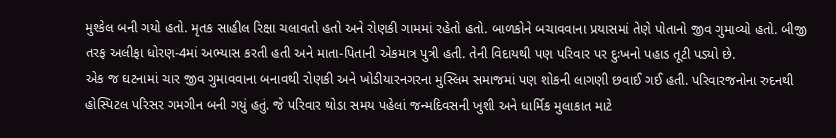મુશ્કેલ બની ગયો હતો. મૃતક સાહીલ રિક્ષા ચલાવતો હતો અને રોણકી ગામમાં રહેતો હતો. બાળકોને બચાવવાના પ્રયાસમાં તેણે પોતાનો જીવ ગુમાવ્યો હતો. બીજી તરફ અલીફા ધોરણ-4માં અભ્યાસ કરતી હતી અને માતા-પિતાની એકમાત્ર પુત્રી હતી. તેની વિદાયથી પણ પરિવાર પર દુઃખનો પહાડ તૂટી પડ્યો છે.
એક જ ઘટનામાં ચાર જીવ ગુમાવવાના બનાવથી રોણકી અને ખોડીયારનગરના મુસ્લિમ સમાજમાં પણ શોકની લાગણી છવાઈ ગઈ હતી. પરિવારજનોના રુદનથી હોસ્પિટલ પરિસર ગમગીન બની ગયું હતું. જે પરિવાર થોડા સમય પહેલાં જન્મદિવસની ખુશી અને ધાર્મિક મુલાકાત માટે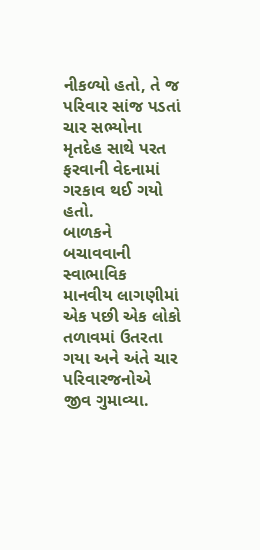નીકળ્યો હતો, તે જ પરિવાર સાંજ પડતાં ચાર સભ્યોના મૃતદેહ સાથે પરત ફરવાની વેદનામાં ગરકાવ થઈ ગયો હતો.
બાળકને બચાવવાની સ્વાભાવિક માનવીય લાગણીમાં એક પછી એક લોકો તળાવમાં ઉતરતા ગયા અને અંતે ચાર પરિવારજનોએ જીવ ગુમાવ્યા.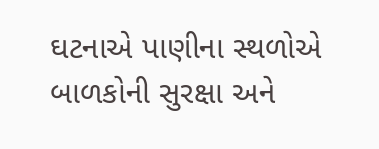ઘટનાએ પાણીના સ્થળોએ બાળકોની સુરક્ષા અને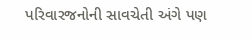પરિવારજનોની સાવચેતી અંગે પણ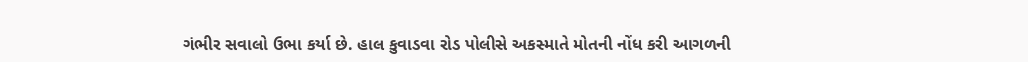ગંભીર સવાલો ઉભા કર્યા છે. હાલ કુવાડવા રોડ પોલીસે અકસ્માતે મોતની નોંધ કરી આગળની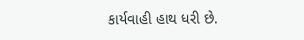કાર્યવાહી હાથ ધરી છે.